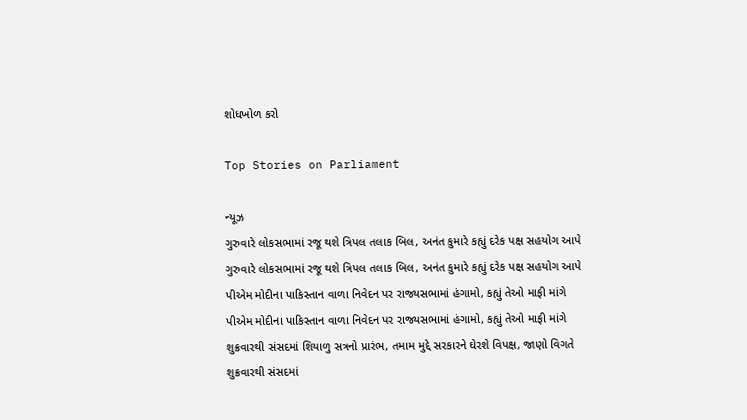શોધખોળ કરો

Top Stories on Parliament

ન્યૂઝ
ગુરુવારે લોકસભામાં રજૂ થશે ત્રિપલ તલાક બિલ, અનંત કુમારે કહ્યું દરેક પક્ષ સહયોગ આપે
ગુરુવારે લોકસભામાં રજૂ થશે ત્રિપલ તલાક બિલ, અનંત કુમારે કહ્યું દરેક પક્ષ સહયોગ આપે
પીએમ મોદીના પાકિસ્તાન વાળા નિવેદન પર રાજ્યસભામાં હંગામો, કહ્યું તેઓ માફી માંગે
પીએમ મોદીના પાકિસ્તાન વાળા નિવેદન પર રાજ્યસભામાં હંગામો, કહ્યું તેઓ માફી માંગે
શુક્રવારથી સંસદમાં શિયાળુ સત્રનો પ્રારંભ, તમામ મુદ્દે સરકારને ઘેરશે વિપક્ષ, જાણો વિગતે
શુક્રવારથી સંસદમાં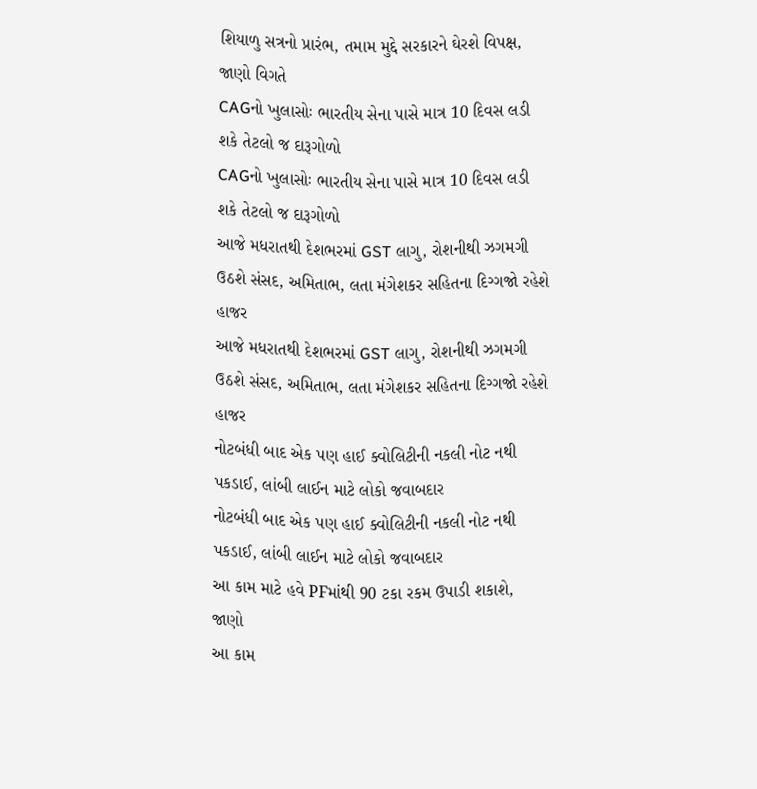શિયાળુ સત્રનો પ્રારંભ, તમામ મુદ્દે સરકારને ઘેરશે વિપક્ષ, જાણો વિગતે
CAGનો ખુલાસોઃ ભારતીય સેના પાસે માત્ર 10 દિવસ લડી શકે તેટલો જ દારૂગોળો
CAGનો ખુલાસોઃ ભારતીય સેના પાસે માત્ર 10 દિવસ લડી શકે તેટલો જ દારૂગોળો
આજે મધરાતથી દેશભરમાં GST લાગુ, રોશનીથી ઝગમગી ઉઠશે સંસદ, અમિતાભ, લતા મંગેશકર સહિતના દિગ્ગજો રહેશે હાજર
આજે મધરાતથી દેશભરમાં GST લાગુ, રોશનીથી ઝગમગી ઉઠશે સંસદ, અમિતાભ, લતા મંગેશકર સહિતના દિગ્ગજો રહેશે હાજર
નોટબંધી બાદ એક પણ હાઈ ક્વોલિટીની નકલી નોટ નથી પકડાઈ, લાંબી લાઈન માટે લોકો જવાબદાર
નોટબંધી બાદ એક પણ હાઈ ક્વોલિટીની નકલી નોટ નથી પકડાઈ, લાંબી લાઈન માટે લોકો જવાબદાર
આ કામ માટે હવે PFમાંથી 90 ટકા રકમ ઉપાડી શકાશે, જાણો
આ કામ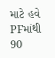માટે હવે PFમાંથી 90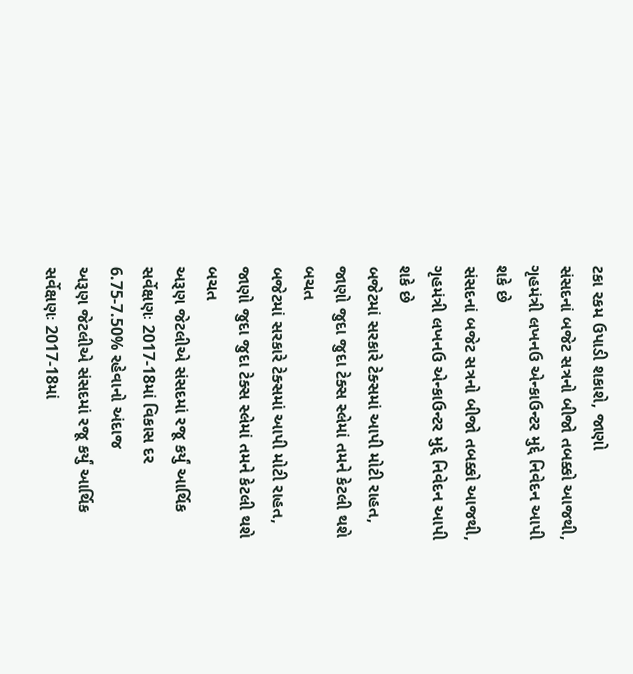ટકા રકમ ઉપાડી શકાશે, જાણો
સંસદનાં બજેટ સત્રનો બીજો તબક્કો આજથી, ગૃહમંત્રી લખનઉ એન્કાઉન્ટર મુદ્દે નિવેદન આપી શકે છે
સંસદનાં બજેટ સત્રનો બીજો તબક્કો આજથી, ગૃહમંત્રી લખનઉ એન્કાઉન્ટર મુદ્દે નિવેદન આપી શકે છે
બજેટમાં સરકારે ટેક્સમાં આપી મોટી રાહત, જાણો જુદા જુદા ટેક્સ સ્લેમાં તમને કેટલી થશે બચત
બજેટમાં સરકારે ટેક્સમાં આપી મોટી રાહત, જાણો જુદા જુદા ટેક્સ સ્લેમાં તમને કેટલી થશે બચત
અરૂણ જેટલીએ સંસદમાં રજૂ કર્યું આર્થિક સર્વેક્ષણઃ 2017-18માં વિકાસ દર 6.75-7.50% રહેવાનો અંદાજ
અરૂણ જેટલીએ સંસદમાં રજૂ કર્યું આર્થિક સર્વેક્ષણઃ 2017-18માં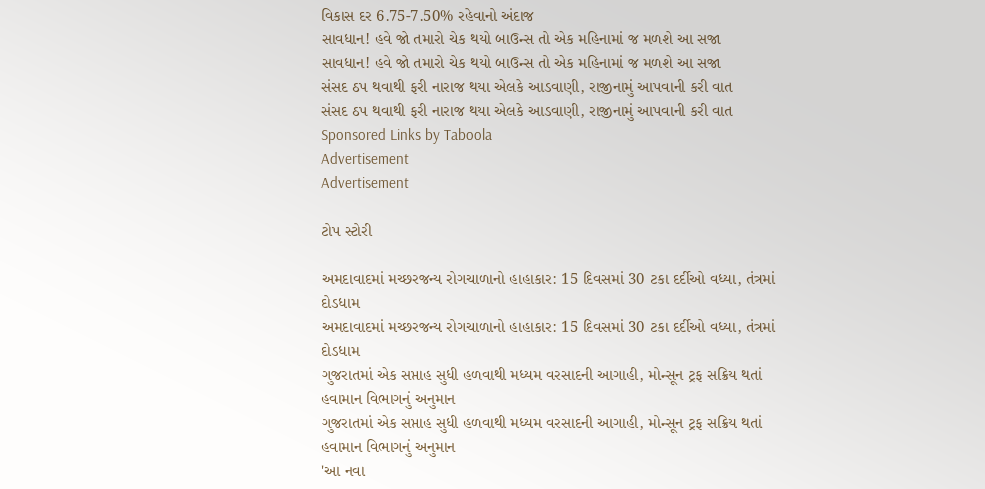વિકાસ દર 6.75-7.50% રહેવાનો અંદાજ
સાવધાન! હવે જો તમારો ચેક થયો બાઉન્સ તો એક મહિનામાં જ મળશે આ સજા
સાવધાન! હવે જો તમારો ચેક થયો બાઉન્સ તો એક મહિનામાં જ મળશે આ સજા
સંસદ ઠપ થવાથી ફરી નારાજ થયા એલકે આડવાણી, રાજીનામું આપવાની કરી વાત
સંસદ ઠપ થવાથી ફરી નારાજ થયા એલકે આડવાણી, રાજીનામું આપવાની કરી વાત
Sponsored Links by Taboola
Advertisement
Advertisement

ટોપ સ્ટોરી

અમદાવાદમાં મચ્છરજન્ય રોગચાળાનો હાહાકાર: 15 દિવસમાં 30 ટકા દર્દીઓ વધ્યા, તંત્રમાં દોડધામ
અમદાવાદમાં મચ્છરજન્ય રોગચાળાનો હાહાકાર: 15 દિવસમાં 30 ટકા દર્દીઓ વધ્યા, તંત્રમાં દોડધામ
ગુજરાતમાં એક સપ્તાહ સુધી હળવાથી મધ્યમ વરસાદની આગાહી, મોન્સૂન ટ્રફ સક્રિય થતાં હવામાન વિભાગનું અનુમાન
ગુજરાતમાં એક સપ્તાહ સુધી હળવાથી મધ્યમ વરસાદની આગાહી, મોન્સૂન ટ્રફ સક્રિય થતાં હવામાન વિભાગનું અનુમાન
'આ નવા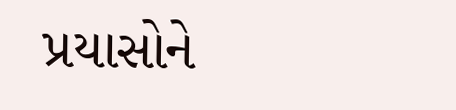પ્રયાસોને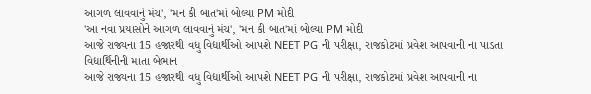આગળ લાવવાનું મંચ', 'મન કી બાત'માં બોલ્યા PM મોદી
'આ નવા પ્રયાસોને આગળ લાવવાનું મંચ', 'મન કી બાત'માં બોલ્યા PM મોદી
આજે રાજ્યના 15 હજારથી વધુ વિદ્યાર્થીઓ આપશે NEET PG ની પરીક્ષા, રાજકોટમાં પ્રવેશ આપવાની ના પાડતા વિદ્યાર્થિનીની માતા બેભાન
આજે રાજ્યના 15 હજારથી વધુ વિદ્યાર્થીઓ આપશે NEET PG ની પરીક્ષા, રાજકોટમાં પ્રવેશ આપવાની ના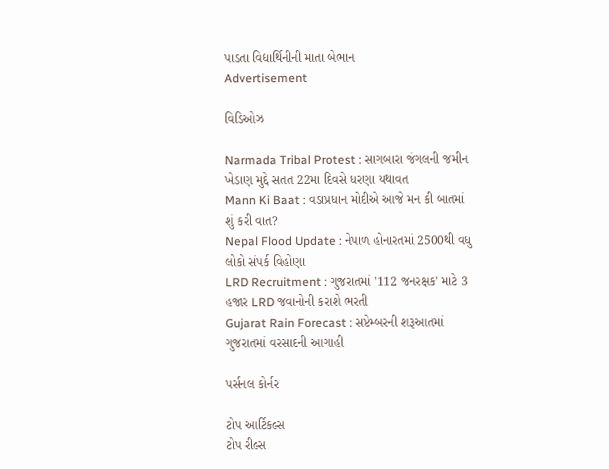પાડતા વિદ્યાર્થિનીની માતા બેભાન
Advertisement

વિડિઓઝ

Narmada Tribal Protest : સાગબારા જંગલની જમીન ખેડાણ મુદ્દે સતત 22મા દિવસે ધરણા યથાવત
Mann Ki Baat : વડાપ્રધાન મોદીએ આજે મન કી બાતમાં શું કરી વાત?
Nepal Flood Update : નેપાળ હોનારતમાં 2500થી વધુ લોકો સંપર્ક વિહોણા
LRD Recruitment : ગુજરાતમાં '112 જનરક્ષક' માટે 3 હજાર LRD જવાનોની કરાશે ભરતી
Gujarat Rain Forecast : સપ્ટેમ્બરની શરૂઆતમાં ગુજરાતમાં વરસાદની આગાહી

પર્સનલ કોર્નર

ટોપ આર્ટિકલ્સ
ટોપ રીલ્સ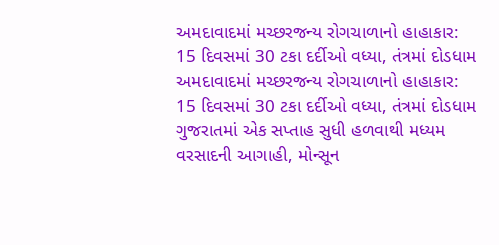અમદાવાદમાં મચ્છરજન્ય રોગચાળાનો હાહાકાર: 15 દિવસમાં 30 ટકા દર્દીઓ વધ્યા, તંત્રમાં દોડધામ
અમદાવાદમાં મચ્છરજન્ય રોગચાળાનો હાહાકાર: 15 દિવસમાં 30 ટકા દર્દીઓ વધ્યા, તંત્રમાં દોડધામ
ગુજરાતમાં એક સપ્તાહ સુધી હળવાથી મધ્યમ વરસાદની આગાહી, મોન્સૂન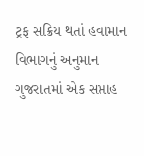ટ્રફ સક્રિય થતાં હવામાન વિભાગનું અનુમાન
ગુજરાતમાં એક સપ્તાહ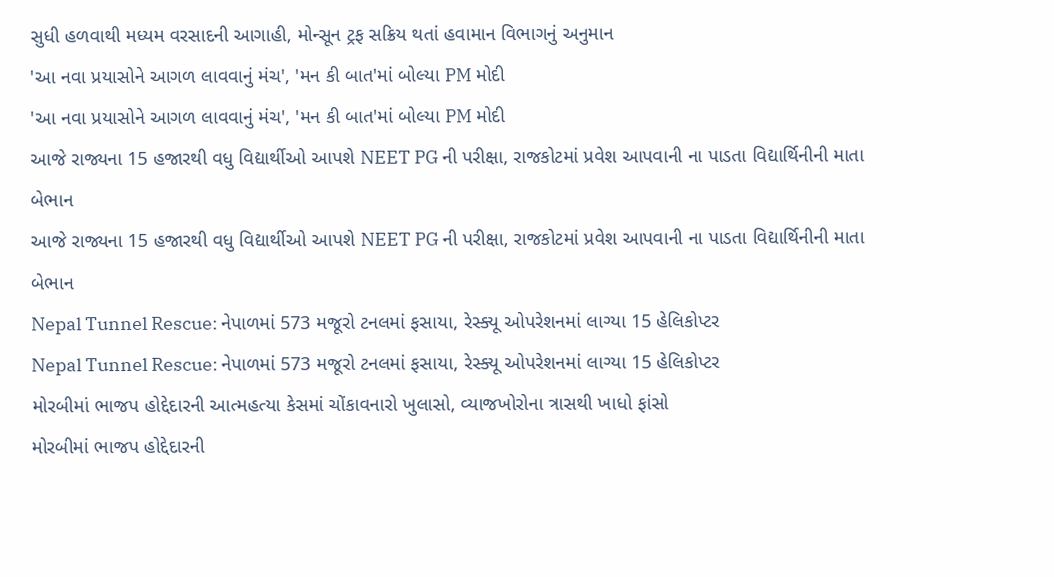સુધી હળવાથી મધ્યમ વરસાદની આગાહી, મોન્સૂન ટ્રફ સક્રિય થતાં હવામાન વિભાગનું અનુમાન
'આ નવા પ્રયાસોને આગળ લાવવાનું મંચ', 'મન કી બાત'માં બોલ્યા PM મોદી
'આ નવા પ્રયાસોને આગળ લાવવાનું મંચ', 'મન કી બાત'માં બોલ્યા PM મોદી
આજે રાજ્યના 15 હજારથી વધુ વિદ્યાર્થીઓ આપશે NEET PG ની પરીક્ષા, રાજકોટમાં પ્રવેશ આપવાની ના પાડતા વિદ્યાર્થિનીની માતા બેભાન
આજે રાજ્યના 15 હજારથી વધુ વિદ્યાર્થીઓ આપશે NEET PG ની પરીક્ષા, રાજકોટમાં પ્રવેશ આપવાની ના પાડતા વિદ્યાર્થિનીની માતા બેભાન
Nepal Tunnel Rescue: નેપાળમાં 573 મજૂરો ટનલમાં ફસાયા, રેસ્ક્યૂ ઓપરેશનમાં લાગ્યા 15 હેલિકોપ્ટર
Nepal Tunnel Rescue: નેપાળમાં 573 મજૂરો ટનલમાં ફસાયા, રેસ્ક્યૂ ઓપરેશનમાં લાગ્યા 15 હેલિકોપ્ટર
મોરબીમાં ભાજપ હોદ્દેદારની આત્મહત્યા કેસમાં ચોંકાવનારો ખુલાસો, વ્યાજખોરોના ત્રાસથી ખાધો ફાંસો
મોરબીમાં ભાજપ હોદ્દેદારની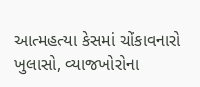આત્મહત્યા કેસમાં ચોંકાવનારો ખુલાસો, વ્યાજખોરોના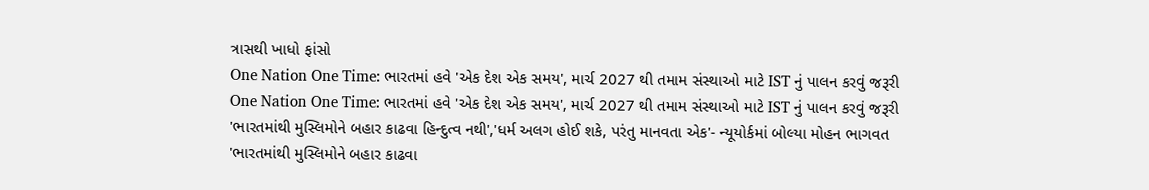ત્રાસથી ખાધો ફાંસો
One Nation One Time: ભારતમાં હવે 'એક દેશ એક સમય', માર્ચ 2027 થી તમામ સંસ્થાઓ માટે IST નું પાલન કરવું જરૂરી
One Nation One Time: ભારતમાં હવે 'એક દેશ એક સમય', માર્ચ 2027 થી તમામ સંસ્થાઓ માટે IST નું પાલન કરવું જરૂરી
'ભારતમાંથી મુસ્લિમોને બહાર કાઢવા હિન્દુત્વ નથી','ધર્મ અલગ હોઈ શકે, પરંતુ માનવતા એક'- ન્યૂયોર્કમાં બોલ્યા મોહન ભાગવત
'ભારતમાંથી મુસ્લિમોને બહાર કાઢવા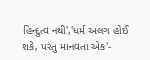હિન્દુત્વ નથી','ધર્મ અલગ હોઈ શકે, પરંતુ માનવતા એક'-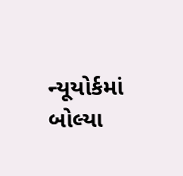ન્યૂયોર્કમાં બોલ્યા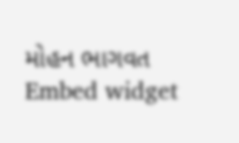મોહન ભાગવત
Embed widget